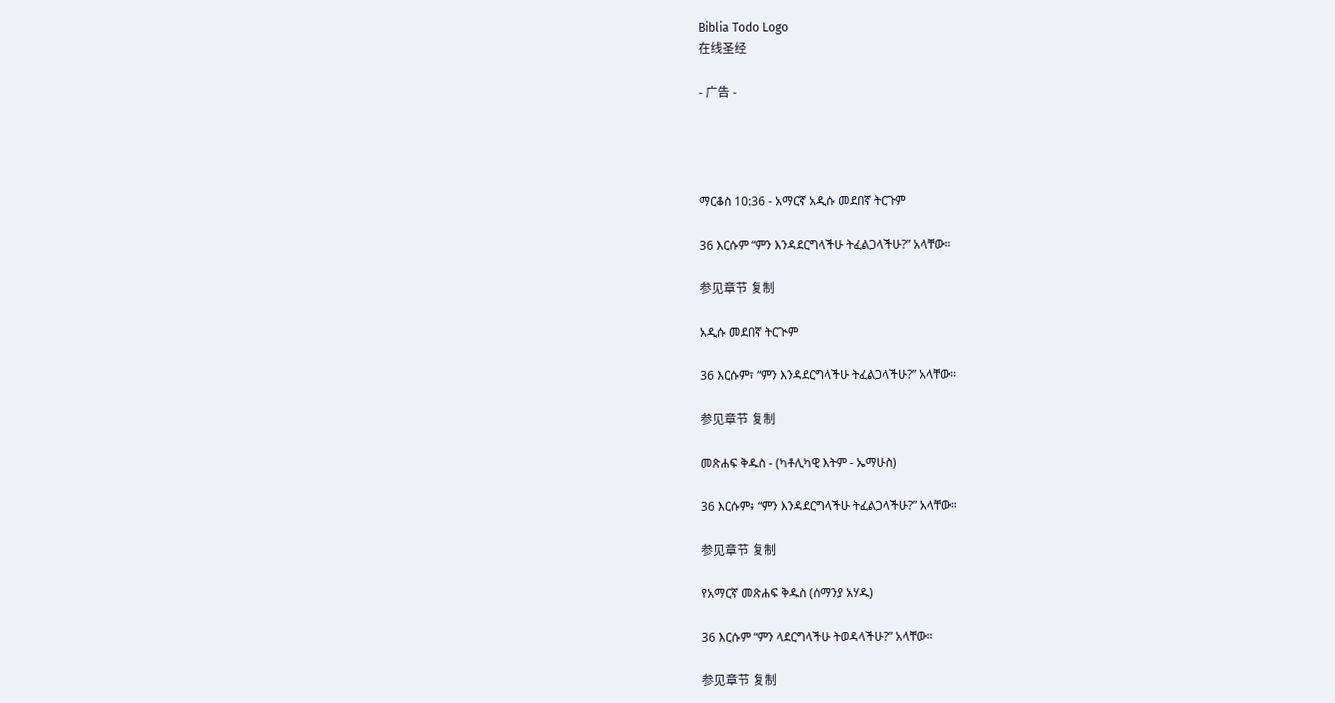Biblia Todo Logo
在线圣经

- 广告 -




ማርቆስ 10:36 - አማርኛ አዲሱ መደበኛ ትርጉም

36 እርሱም “ምን እንዳደርግላችሁ ትፈልጋላችሁ?” አላቸው።

参见章节 复制

አዲሱ መደበኛ ትርጒም

36 እርሱም፣ “ምን እንዳደርግላችሁ ትፈልጋላችሁ?” አላቸው።

参见章节 复制

መጽሐፍ ቅዱስ - (ካቶሊካዊ እትም - ኤማሁስ)

36 እርሱም፥ “ምን እንዳደርግላችሁ ትፈልጋላችሁ?” አላቸው።

参见章节 复制

የአማርኛ መጽሐፍ ቅዱስ (ሰማንያ አሃዱ)

36 እርሱም “ምን ላደርግላችሁ ትወዳላችሁ?” አላቸው።

参见章节 复制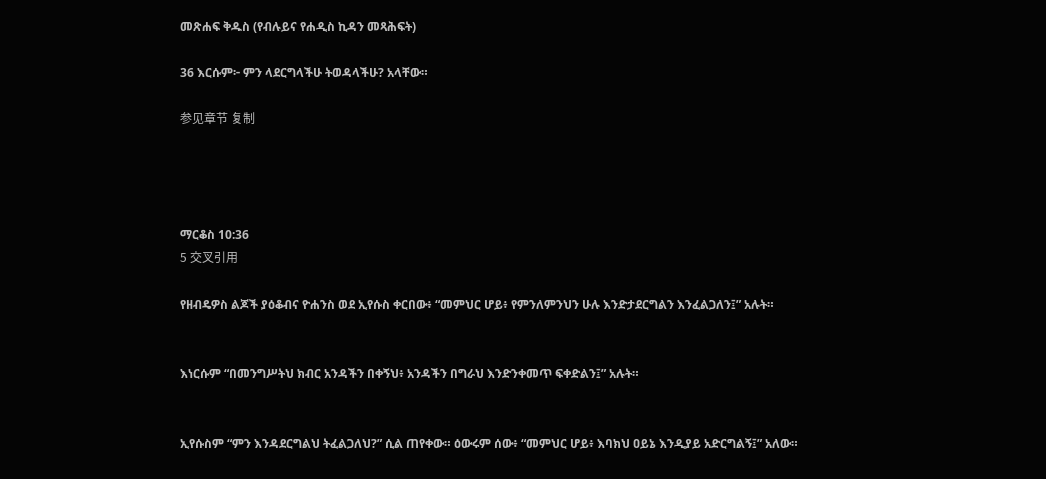መጽሐፍ ቅዱስ (የብሉይና የሐዲስ ኪዳን መጻሕፍት)

36 እርሱም፦ ምን ላደርግላችሁ ትወዳላችሁ? አላቸው።

参见章节 复制




ማርቆስ 10:36
5 交叉引用

የዘብዴዎስ ልጆች ያዕቆብና ዮሐንስ ወደ ኢየሱስ ቀርበው፥ “መምህር ሆይ፥ የምንለምንህን ሁሉ እንድታደርግልን እንፈልጋለን፤” አሉት።


እነርሱም “በመንግሥትህ ክብር አንዳችን በቀኝህ፥ አንዳችን በግራህ እንድንቀመጥ ፍቀድልን፤” አሉት።


ኢየሱስም “ምን እንዳደርግልህ ትፈልጋለህ?” ሲል ጠየቀው። ዕውሩም ሰው፥ “መምህር ሆይ፥ እባክህ ዐይኔ እንዲያይ አድርግልኝ፤” አለው።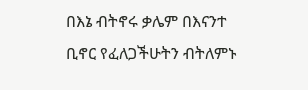በእኔ ብትኖሩ ቃሌም በእናንተ ቢኖር የፈለጋችሁትን ብትለምኑ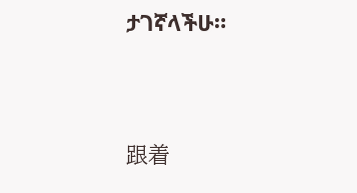ታገኛላችሁ።


跟着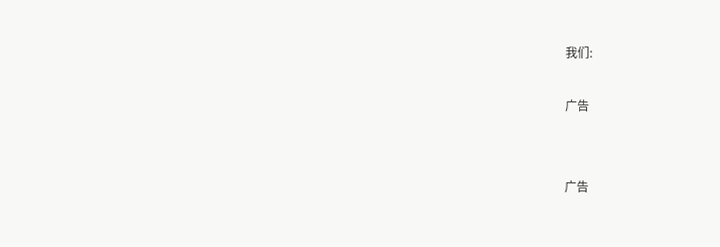我们:

广告


广告